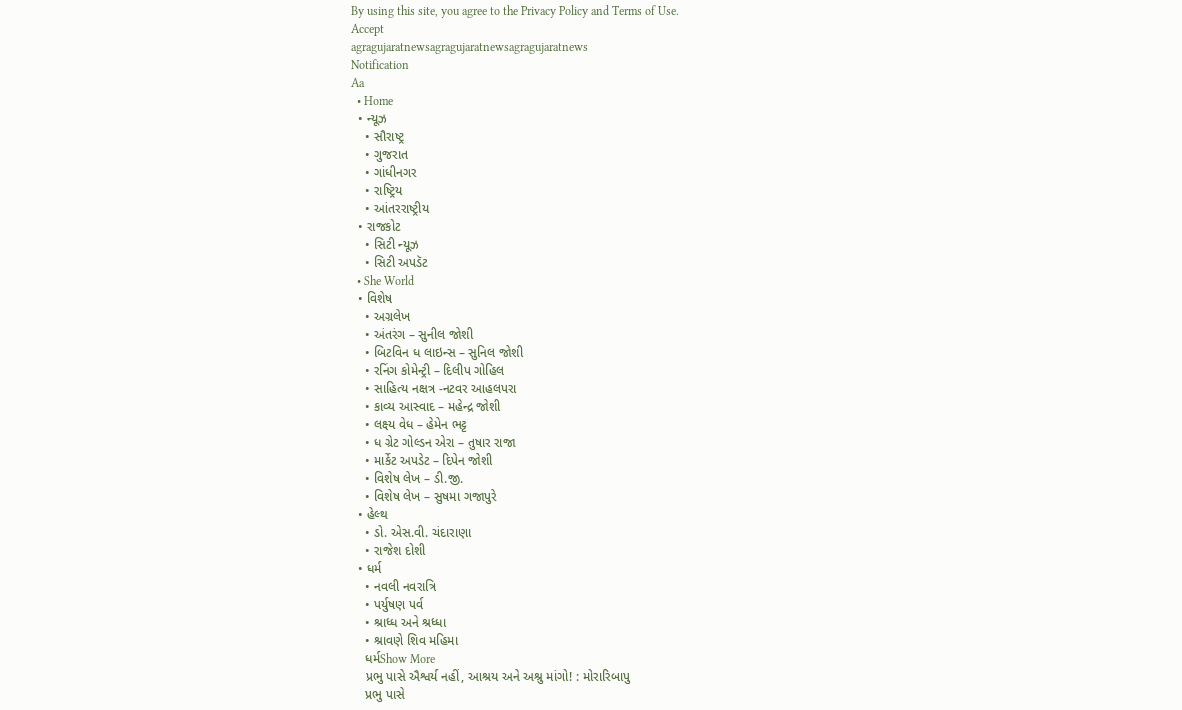By using this site, you agree to the Privacy Policy and Terms of Use.
Accept
agragujaratnewsagragujaratnewsagragujaratnews
Notification
Aa
  • Home
  • ન્યૂઝ
    • સૌરાષ્ટ્ર
    • ગુજરાત
    • ગાંધીનગર
    • રાષ્ટ્રિય
    • આંતરરાષ્ટ્રીય
  • રાજકોટ
    • સિટી ન્યૂઝ
    • સિટી અપડૅટ
  • She World
  • વિશેષ
    • અગ્રલેખ
    • અંતરંગ – સુનીલ જોશી
    • બિટવિન ધ લાઇન્સ – સુનિલ જોશી
    • રનિંગ કોમેન્ટ્રી – દિલીપ ગોહિલ
    • સાહિત્ય નક્ષત્ર -નટવર આહલપરા
    • કાવ્ય આસ્વાદ – મહેન્દ્ર જોશી
    • લક્ષ્ય વેધ – હેમેન ભટ્ટ
    • ધ ગ્રેટ ગોલ્ડન એરા – તુષાર રાજા
    • માર્કેટ અપડેટ – દિપેન જોશી
    • વિશેષ લેખ – ડી.જી.
    • વિશેષ લેખ – સુષમા ગજાપુરે
  • હેલ્થ
    • ડો. એસ.વી. ચંદારાણા
    • રાજેશ દોશી
  • ધર્મ
    • નવલી નવરાત્રિ
    • પર્યુષણ પર્વ
    • શ્રાધ્ધ અને શ્રધ્ધા
    • શ્રાવણે શિવ મહિમા
    ધર્મShow More
    પ્રભુ પાસે ઐશ્વર્ય નહીં, આશ્રય અને અશ્રુ માંગો! : મોરારિબાપુ
    પ્રભુ પાસે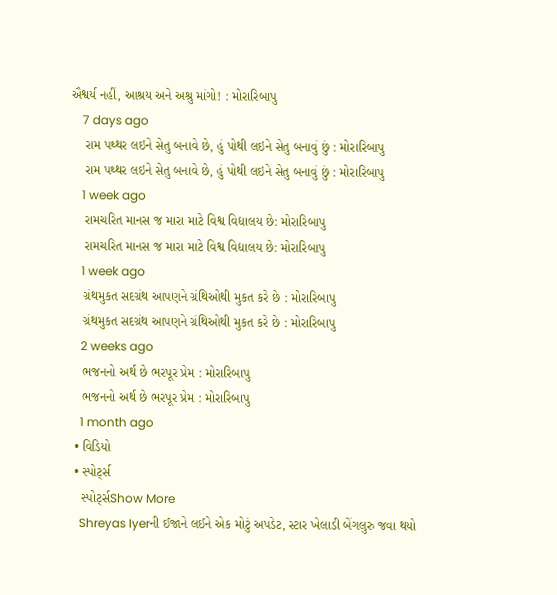ઐશ્વર્ય નહીં, આશ્રય અને અશ્રુ માંગો! : મોરારિબાપુ
    7 days ago
    રામ પથ્થર લઇને સેતુ બનાવે છે, હું પોથી લઇને સેતુ બનાવું છું : મોરારિબાપુ
    રામ પથ્થર લઇને સેતુ બનાવે છે, હું પોથી લઇને સેતુ બનાવું છું : મોરારિબાપુ
    1 week ago
    રામચરિત માનસ જ મારા માટે વિશ્વ વિદ્યાલય છે: મોરારિબાપુ
    રામચરિત માનસ જ મારા માટે વિશ્વ વિદ્યાલય છે: મોરારિબાપુ
    1 week ago
    ગ્રંથમુકત સદગ્રંથ આપણને ગ્રંથિઓથી મુકત કરે છે : મોરારિબાપુ
    ગ્રંથમુકત સદગ્રંથ આપણને ગ્રંથિઓથી મુકત કરે છે : મોરારિબાપુ
    2 weeks ago
    ભજનનો અર્થ છે ભરપૂર પ્રેમ : મોરારિબાપુ
    ભજનનો અર્થ છે ભરપૂર પ્રેમ : મોરારિબાપુ
    1 month ago
  • વિડિયો
  • સ્પોર્ટ્સ
    સ્પોર્ટ્સShow More
    Shreyas Iyerની ઈજાને લઈને એક મોટું અપડેટ, સ્ટાર ખેલાડી બેંગલુરુ જવા થયો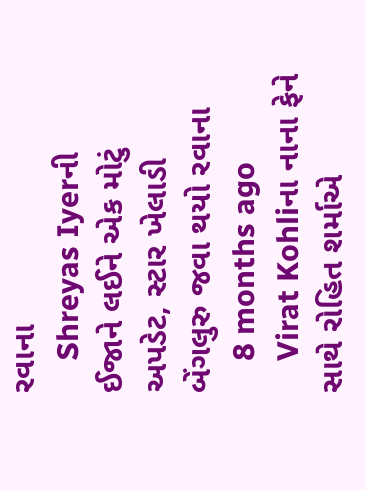રવાના
    Shreyas Iyerની ઈજાને લઈને એક મોટું અપડેટ, સ્ટાર ખેલાડી બેંગલુરુ જવા થયો રવાના
    8 months ago
    Virat Kohliના નાના ફેને સાથે રોહિત શર્માએ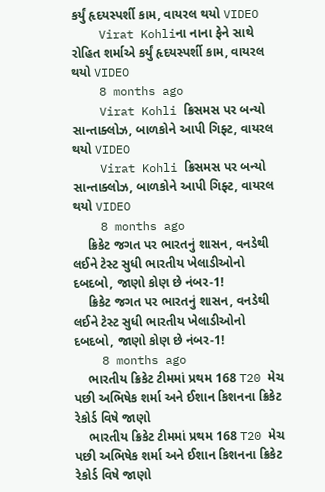કર્યું હૃદયસ્પર્શી કામ, વાયરલ થયો VIDEO
    Virat Kohliના નાના ફેને સાથે રોહિત શર્માએ કર્યું હૃદયસ્પર્શી કામ, વાયરલ થયો VIDEO
    8 months ago
    Virat Kohli ક્રિસમસ પર બન્યો સાન્તાક્લોઝ, બાળકોને આપી ગિફ્ટ, વાયરલ થયો VIDEO
    Virat Kohli ક્રિસમસ પર બન્યો સાન્તાક્લોઝ, બાળકોને આપી ગિફ્ટ, વાયરલ થયો VIDEO
    8 months ago
    ક્રિકેટ જગત પર ભારતનું શાસન, વનડેથી લઈને ટેસ્ટ સુધી ભારતીય ખેલાડીઓનો દબદબો, જાણો કોણ છે નંબર-1!
    ક્રિકેટ જગત પર ભારતનું શાસન, વનડેથી લઈને ટેસ્ટ સુધી ભારતીય ખેલાડીઓનો દબદબો, જાણો કોણ છે નંબર-1!
    8 months ago
    ભારતીય ક્રિકેટ ટીમમાં પ્રથમ 168 T20 મેચ પછી અભિષેક શર્મા અને ઈશાન કિશનના ક્રિકેટ રેકોર્ડ વિષે જાણો
    ભારતીય ક્રિકેટ ટીમમાં પ્રથમ 168 T20 મેચ પછી અભિષેક શર્મા અને ઈશાન કિશનના ક્રિકેટ રેકોર્ડ વિષે જાણો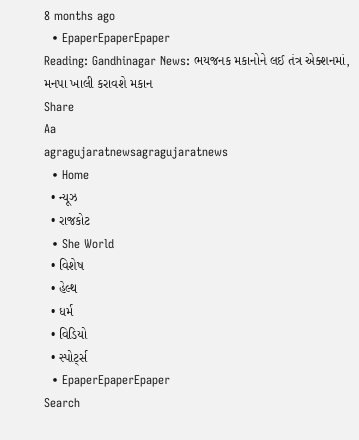8 months ago
  • EpaperEpaperEpaper
Reading: Gandhinagar News: ભયજનક મકાનોને લઈ તંત્ર એક્શનમાં, મનપા ખાલી કરાવશે મકાન
Share
Aa
agragujaratnewsagragujaratnews
  • Home
  • ન્યૂઝ
  • રાજકોટ
  • She World
  • વિશેષ
  • હેલ્થ
  • ધર્મ
  • વિડિયો
  • સ્પોર્ટ્સ
  • EpaperEpaperEpaper
Search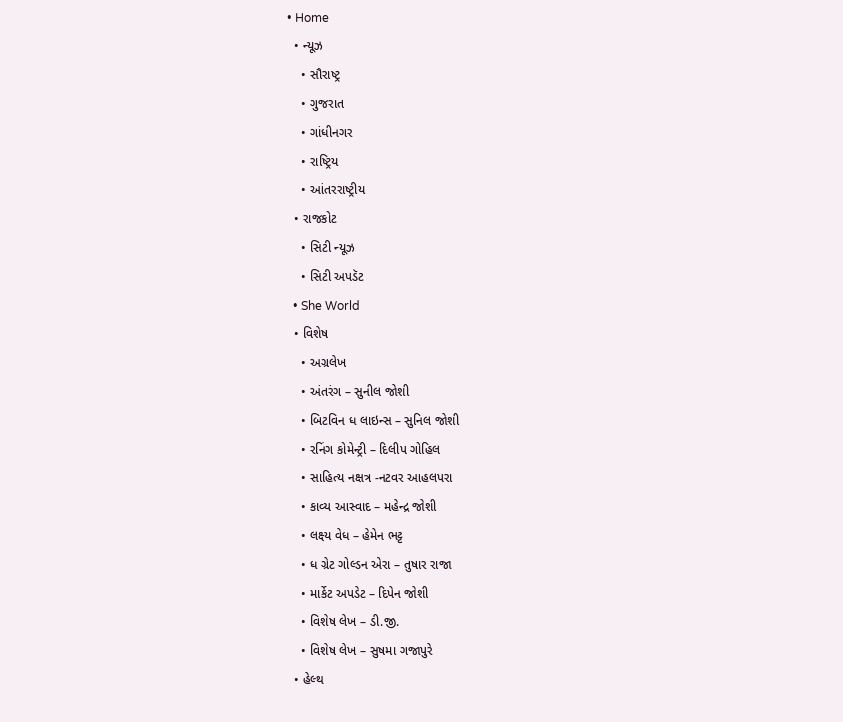• Home
  • ન્યૂઝ
    • સૌરાષ્ટ્ર
    • ગુજરાત
    • ગાંધીનગર
    • રાષ્ટ્રિય
    • આંતરરાષ્ટ્રીય
  • રાજકોટ
    • સિટી ન્યૂઝ
    • સિટી અપડૅટ
  • She World
  • વિશેષ
    • અગ્રલેખ
    • અંતરંગ – સુનીલ જોશી
    • બિટવિન ધ લાઇન્સ – સુનિલ જોશી
    • રનિંગ કોમેન્ટ્રી – દિલીપ ગોહિલ
    • સાહિત્ય નક્ષત્ર -નટવર આહલપરા
    • કાવ્ય આસ્વાદ – મહેન્દ્ર જોશી
    • લક્ષ્ય વેધ – હેમેન ભટ્ટ
    • ધ ગ્રેટ ગોલ્ડન એરા – તુષાર રાજા
    • માર્કેટ અપડેટ – દિપેન જોશી
    • વિશેષ લેખ – ડી.જી.
    • વિશેષ લેખ – સુષમા ગજાપુરે
  • હેલ્થ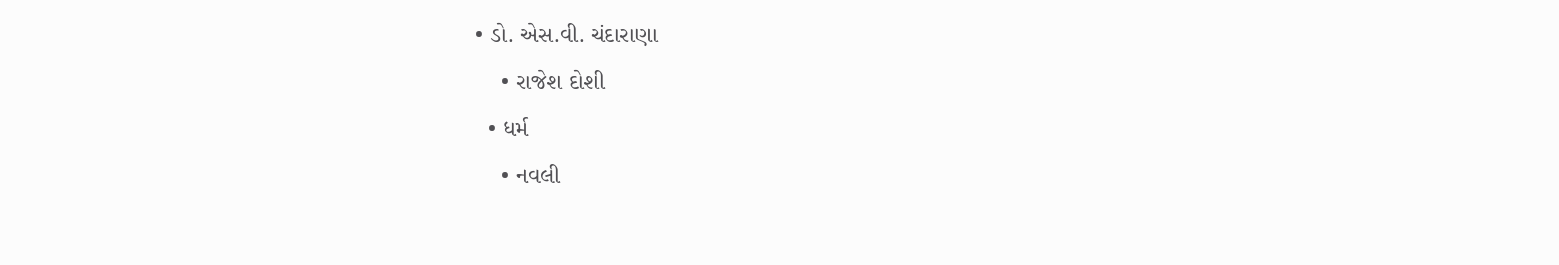• ડો. એસ.વી. ચંદારાણા
    • રાજેશ દોશી
  • ધર્મ
    • નવલી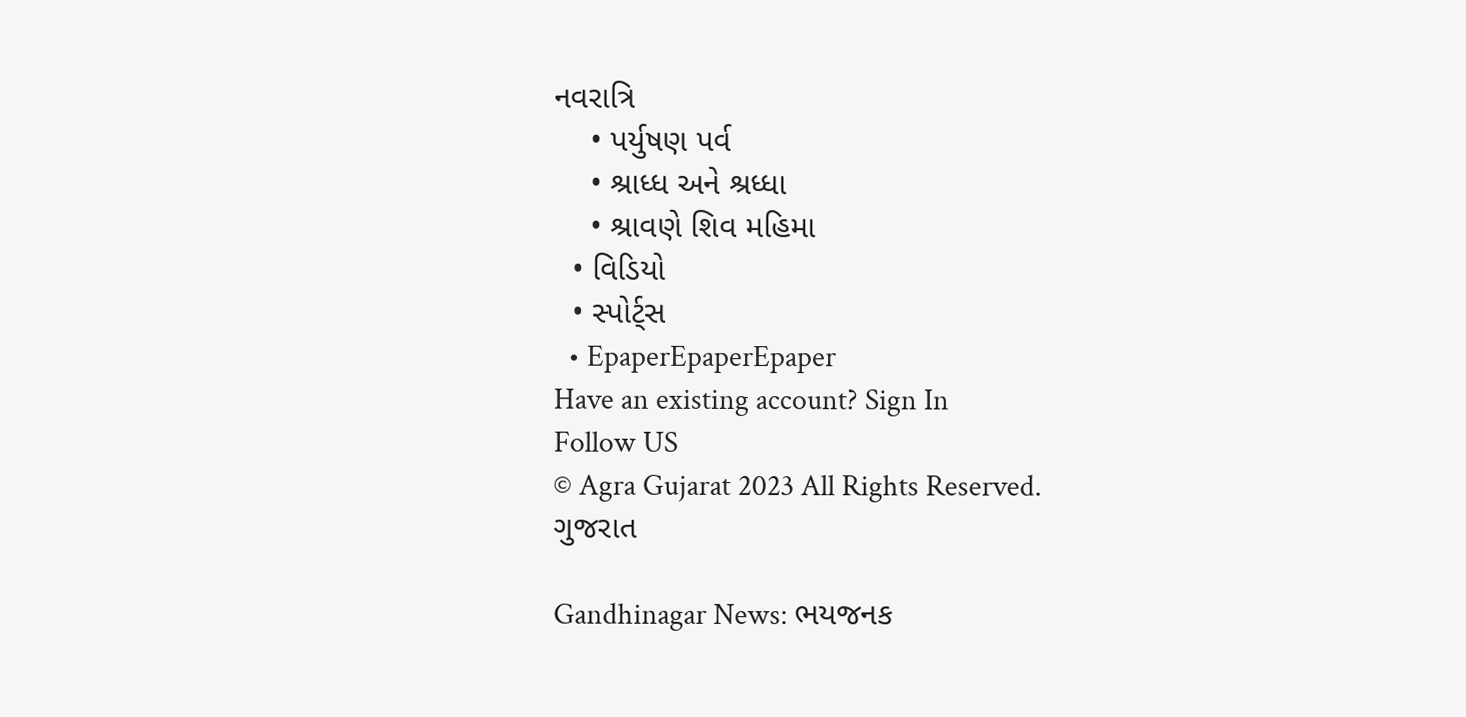નવરાત્રિ
    • પર્યુષણ પર્વ
    • શ્રાધ્ધ અને શ્રધ્ધા
    • શ્રાવણે શિવ મહિમા
  • વિડિયો
  • સ્પોર્ટ્સ
  • EpaperEpaperEpaper
Have an existing account? Sign In
Follow US
© Agra Gujarat 2023 All Rights Reserved.
ગુજરાત

Gandhinagar News: ભયજનક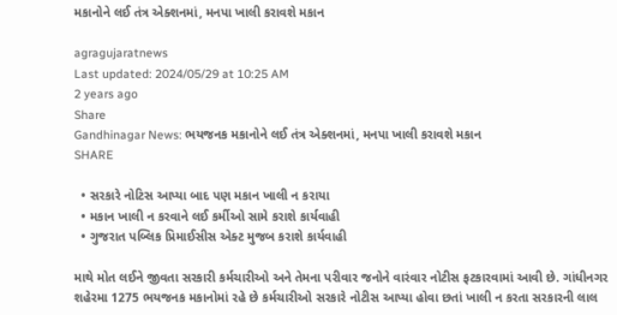મકાનોને લઈ તંત્ર એક્શનમાં, મનપા ખાલી કરાવશે મકાન

agragujaratnews
Last updated: 2024/05/29 at 10:25 AM
2 years ago
Share
Gandhinagar News: ભયજનક મકાનોને લઈ તંત્ર એક્શનમાં, મનપા ખાલી કરાવશે મકાન
SHARE

  • સરકારે નોટિસ આપ્યા બાદ પણ મકાન ખાલી ન કરાયા
  • મકાન ખાલી ન કરવાને લઈ કર્મીઓ સામે કરાશે કાર્યવાહી
  • ગુજરાત પબ્લિક પ્રિમાઈસીસ એક્ટ મુજબ કરાશે કાર્યવાહી

માથે મોત લઈને જીવતા સરકારી કર્મચારીઓ અને તેમના પરીવાર જનોને વારંવાર નોટીસ ફટકારવામાં આવી છે. ગાંધીનગર શહેરમા 1275 ભયજનક મકાનોમાં રહે છે કર્મચારીઓ સરકારે નોટીસ આપ્યા હોવા છતાં ખાલી ન કરતા સરકારની લાલ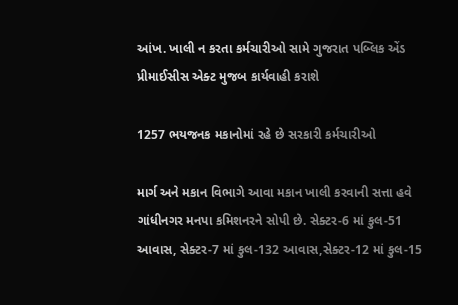આંખ. ખાલી ન કરતા કર્મચારીઓ સામે ગુજરાત પબ્લિક એંડ પ્રીમાઈસીસ એક્ટ મુજબ કાર્યવાહી કરાશે

1257 ભયજનક મકાનોમાં રહે છે સરકારી કર્મચારીઓ

માર્ગ અને મકાન વિભાગે આવા મકાન ખાલી કરવાની સત્તા હવે ગાંધીનગર મનપા કમિશનરને સોપી છે. સેક્ટર-6 માં કુલ-51 આવાસ, સેક્ટર-7 માં કુલ-132 આવાસ,સેક્ટર-12 માં કુલ-15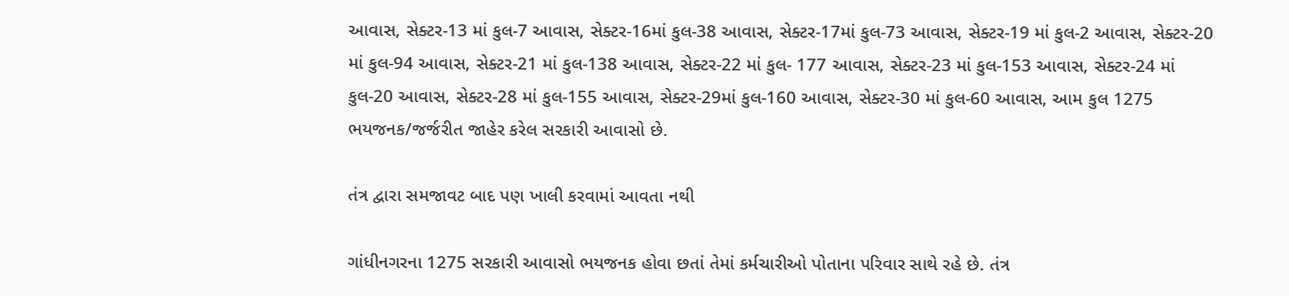આવાસ, સેક્ટર-13 માં કુલ-7 આવાસ, સેક્ટર-16માં કુલ-38 આવાસ, સેક્ટર-17માં કુલ-73 આવાસ, સેક્ટર-19 માં કુલ-2 આવાસ, સેક્ટર-20 માં કુલ-94 આવાસ, સેક્ટર-21 માં કુલ-138 આવાસ, સેક્ટર-22 માં કુલ- 177 આવાસ, સેક્ટર-23 માં કુલ-153 આવાસ, સેક્ટર-24 માં કુલ-20 આવાસ, સેક્ટર-28 માં કુલ-155 આવાસ, સેક્ટર-29માં કુલ-160 આવાસ, સેક્ટર-30 માં કુલ-60 આવાસ, આમ કુલ 1275 ભયજનક/જર્જરીત જાહેર કરેલ સરકારી આવાસો છે.

તંત્ર દ્વારા સમજાવટ બાદ પણ ખાલી કરવામાં આવતા નથી

ગાંધીનગરના 1275 સરકારી આવાસો ભયજનક હોવા છતાં તેમાં કર્મચારીઓ પોતાના પરિવાર સાથે રહે છે. તંત્ર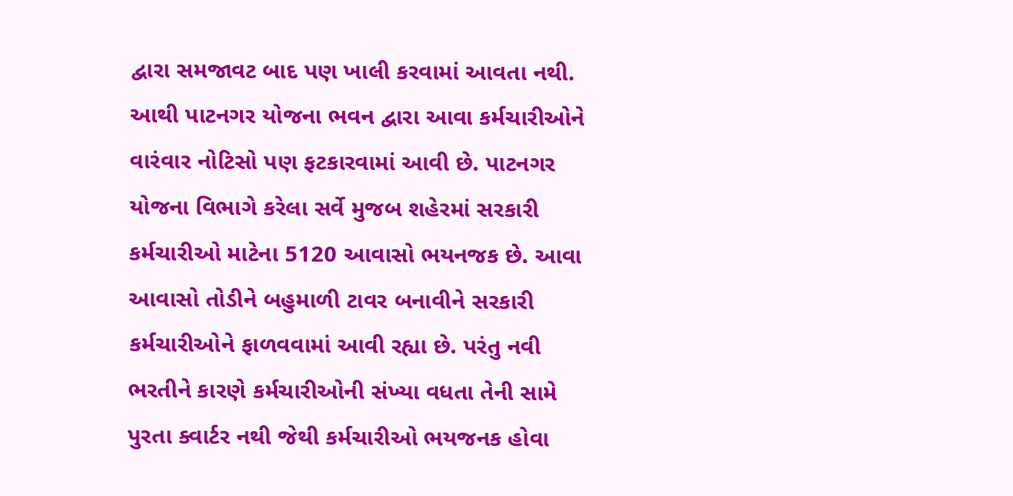દ્વારા સમજાવટ બાદ પણ ખાલી કરવામાં આવતા નથી. આથી પાટનગર યોજના ભવન દ્વારા આવા કર્મચારીઓને વારંવાર નોટિસો પણ ફટકારવામાં આવી છે. પાટનગર યોજના વિભાગે કરેલા સર્વે મુજબ શહેરમાં સરકારી કર્મચારીઓ માટેના 5120 આવાસો ભયનજક છે. આવા આવાસો તોડીને બહુમાળી ટાવર બનાવીને સરકારી કર્મચારીઓને ફાળવવામાં આવી રહ્યા છે. પરંતુ નવી ભરતીને કારણે કર્મચારીઓની સંખ્યા વધતા તેની સામે પુરતા ક્વાર્ટર નથી જેથી કર્મચારીઓ ભયજનક હોવા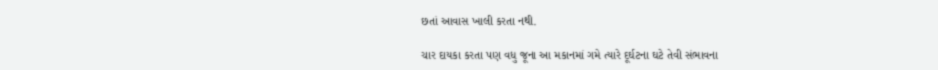છતાં આવાસ ખાલી કરતા નથી.

ચાર દાયકા કરતા પણ વધુ જૂના આ મકાનમાં ગમે ત્યારે દૂર્ઘટના ઘટે તેવી સંભાવના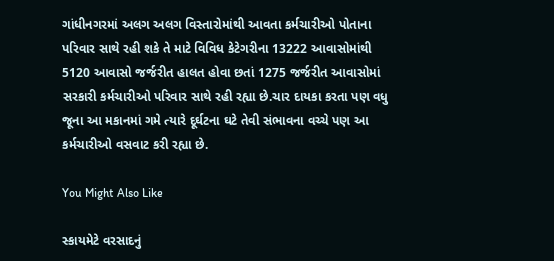ગાંધીનગરમાં અલગ અલગ વિસ્તારોમાંથી આવતા કર્મચારીઓ પોતાના પરિવાર સાથે રહી શકે તે માટે વિવિધ કેટેગરીના 13222 આવાસોમાંથી 5120 આવાસો જર્જરીત હાલત હોવા છતાં 1275 જર્જરીત આવાસોમાં સરકારી કર્મચારીઓ પરિવાર સાથે રહી રહ્યા છે.ચાર દાયકા કરતા પણ વધુ જૂના આ મકાનમાં ગમે ત્યારે દૂર્ઘટના ઘટે તેવી સંભાવના વચ્ચે પણ આ કર્મચારીઓ વસવાટ કરી રહ્યા છે.

You Might Also Like

સ્કાયમેટે વરસાદનું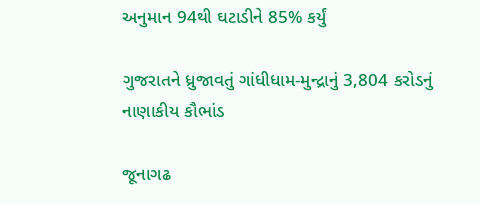અનુમાન 94થી ઘટાડીને 85% કર્યું

ગુજરાતને ધ્રુજાવતું ગાંધીધામ-મુન્દ્રાનું 3,804 કરોડનું નાણાકીય કૌભાંડ

જૂનાગઢ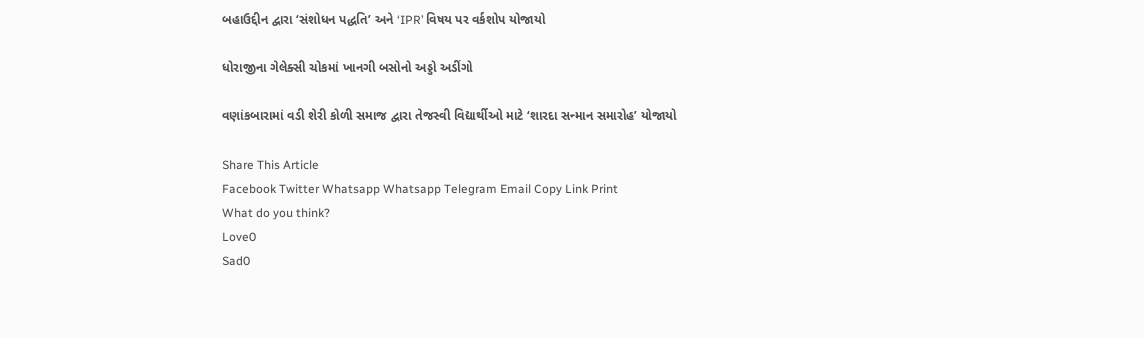બહાઉદ્દીન દ્વારા ‘સંશોધન પદ્ધતિ’ અને ‘IPR’ વિષય પર વર્કશોપ યોજાયો

ધોરાજીના ગેલેક્સી ચોકમાં ખાનગી બસોનો અડ્ડો અડીંગો

વણાંકબારામાં વડી શેરી કોળી સમાજ દ્વારા તેજસ્વી વિદ્યાર્થીઓ માટે ‘શારદા સન્માન સમારોહ’ યોજાયો

Share This Article
Facebook Twitter Whatsapp Whatsapp Telegram Email Copy Link Print
What do you think?
Love0
Sad0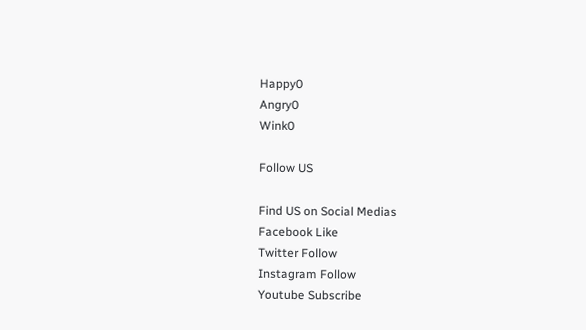Happy0
Angry0
Wink0

Follow US

Find US on Social Medias
Facebook Like
Twitter Follow
Instagram Follow
Youtube Subscribe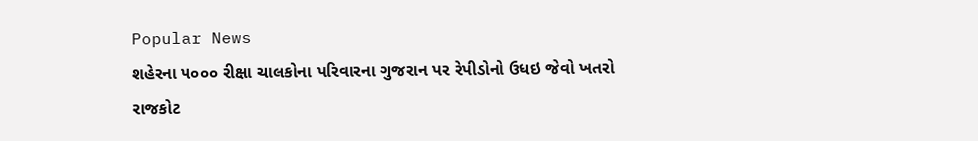Popular News
શહેરના ૫૦૦૦ રીક્ષા ચાલકોના પરિવારના ગુજરાન પર રેપીડોનો ઉધઇ જેવો ખતરો
રાજકોટ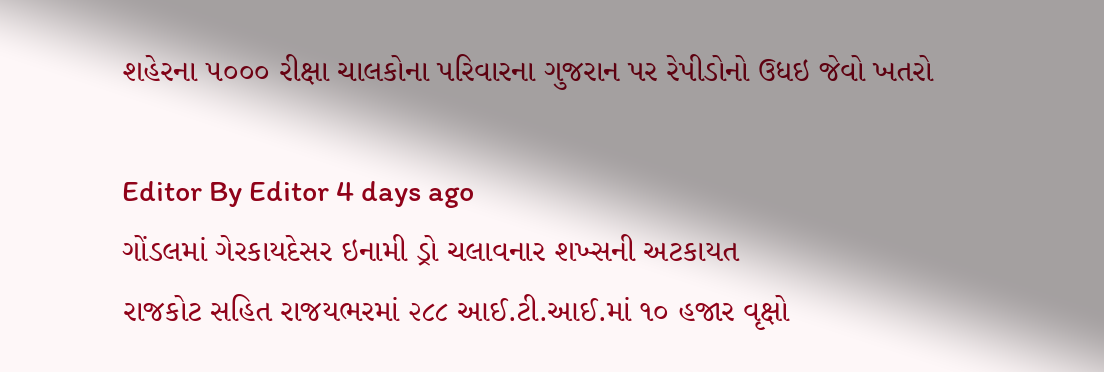શહેરના ૫૦૦૦ રીક્ષા ચાલકોના પરિવારના ગુજરાન પર રેપીડોનો ઉધઇ જેવો ખતરો

Editor By Editor 4 days ago
ગોંડલમાં ગેરકાયદેસર ઇનામી ડ્રો ચલાવનાર શખ્સની અટકાયત
રાજકોટ સહિત રાજયભરમાં ૨૮૮ આઈ.ટી.આઈ.માં ૧૦ હજાર વૃક્ષો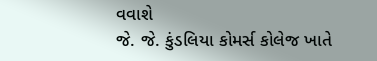વવાશે
જે. જે. કુંડલિયા કોમર્સ કોલેજ ખાતે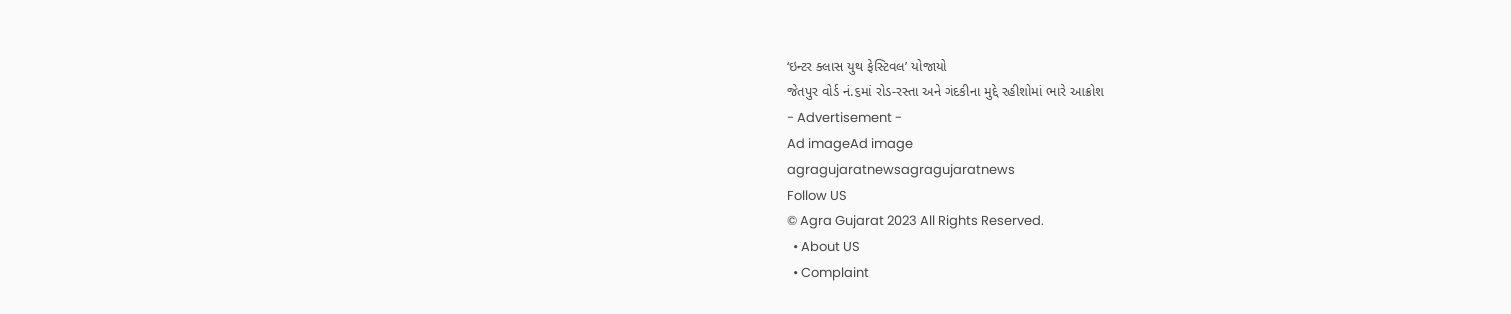‘ઇન્ટર ક્લાસ યુથ ફેસ્ટિવલ’ યોજાયો
જેતપુર વોર્ડ નં.૬માં રોડ-રસ્તા અને ગંદકીના મુદ્દે રહીશોમાં ભારે આક્રોશ
- Advertisement -
Ad imageAd image
agragujaratnewsagragujaratnews
Follow US
© Agra Gujarat 2023 All Rights Reserved.
  • About US
  • Complaint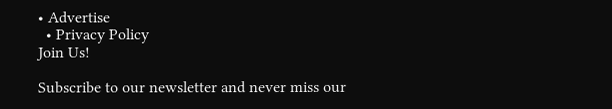• Advertise
  • Privacy Policy
Join Us!

Subscribe to our newsletter and never miss our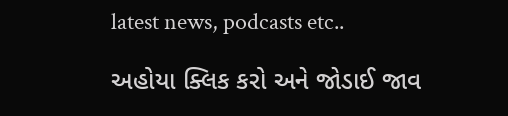latest news, podcasts etc..

અહોયા ક્લિક કરો અને જોડાઈ જાવ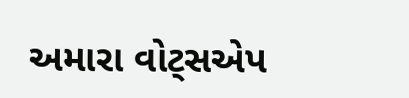અમારા વોટ્સએપ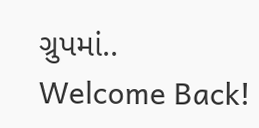ગ્રુપમાં..
Welcome Back!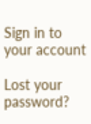Sign in to your account

Lost your password?